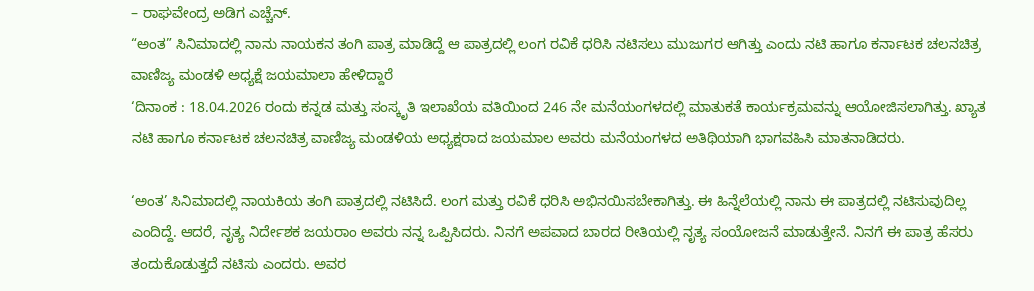– ರಾಘವೇಂದ್ರ ಅಡಿಗ ಎಚ್ಚೆನ್.
“ಅಂತ” ಸಿನಿಮಾದಲ್ಲಿ ನಾನು ನಾಯಕನ ತಂಗಿ ಪಾತ್ರ ಮಾಡಿದ್ದೆ ಆ ಪಾತ್ರದಲ್ಲಿ ಲಂಗ ರವಿಕೆ ಧರಿಸಿ ನಟಿಸಲು ಮುಜುಗರ ಆಗಿತ್ತು ಎಂದು ನಟಿ ಹಾಗೂ ಕರ್ನಾಟಕ ಚಲನಚಿತ್ರ ವಾಣಿಜ್ಯ ಮಂಡಳಿ ಅಧ್ಯಕ್ಷೆ ಜಯಮಾಲಾ ಹೇಳಿದ್ದಾರೆ
‘ದಿನಾಂಕ : 18.04.2026 ರಂದು ಕನ್ನಡ ಮತ್ತು ಸಂಸ್ಕೃತಿ ಇಲಾಖೆಯ ವತಿಯಿಂದ 246 ನೇ ಮನೆಯಂಗಳದಲ್ಲಿ ಮಾತುಕತೆ ಕಾರ್ಯಕ್ರಮವನ್ನು ಆಯೋಜಿಸಲಾಗಿತ್ತು. ಖ್ಯಾತ ನಟಿ ಹಾಗೂ ಕರ್ನಾಟಕ ಚಲನಚಿತ್ರ ವಾಣಿಜ್ಯ ಮಂಡಳಿಯ ಅಧ್ಯಕ್ಷರಾದ ಜಯಮಾಲ ಅವರು ಮನೆಯಂಗಳದ ಅತಿಥಿಯಾಗಿ ಭಾಗವಹಿಸಿ ಮಾತನಾಡಿದರು.

‘ಅಂತ’ ಸಿನಿಮಾದಲ್ಲಿ ನಾಯಕಿಯ ತಂಗಿ ಪಾತ್ರದಲ್ಲಿ ನಟಿಸಿದೆ. ಲಂಗ ಮತ್ತು ರವಿಕೆ ಧರಿಸಿ ಅಭಿನಯಿಸಬೇಕಾಗಿತ್ತು. ಈ ಹಿನ್ನೆಲೆಯಲ್ಲಿ ನಾನು ಈ ಪಾತ್ರದಲ್ಲಿ ನಟಿಸುವುದಿಲ್ಲ ಎಂದಿದ್ದೆ. ಆದರೆ, ನೃತ್ಯ ನಿರ್ದೇಶಕ ಜಯರಾಂ ಅವರು ನನ್ನ ಒಪ್ಪಿಸಿದರು. ನಿನಗೆ ಅಪವಾದ ಬಾರದ ರೀತಿಯಲ್ಲಿ ನೃತ್ಯ ಸಂಯೋಜನೆ ಮಾಡುತ್ತೇನೆ. ನಿನಗೆ ಈ ಪಾತ್ರ ಹೆಸರು ತಂದುಕೊಡುತ್ತದೆ ನಟಿಸು ಎಂದರು. ಅವರ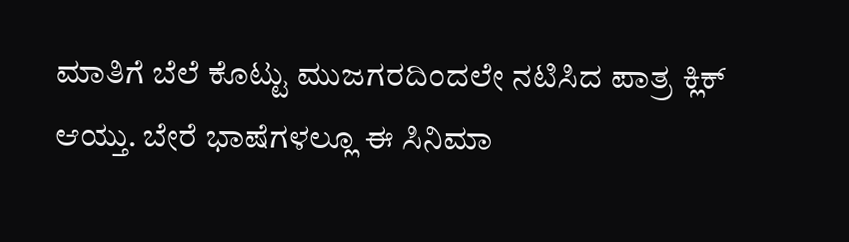ಮಾತಿಗೆ ಬೆಲೆ ಕೊಟ್ಟು ಮುಜಗರದಿಂದಲೇ ನಟಿಸಿದ ಪಾತ್ರ ಕ್ಲಿಕ್ ಆಯ್ತು. ಬೇರೆ ಭಾಷೆಗಳಲ್ಲೂ ಈ ಸಿನಿಮಾ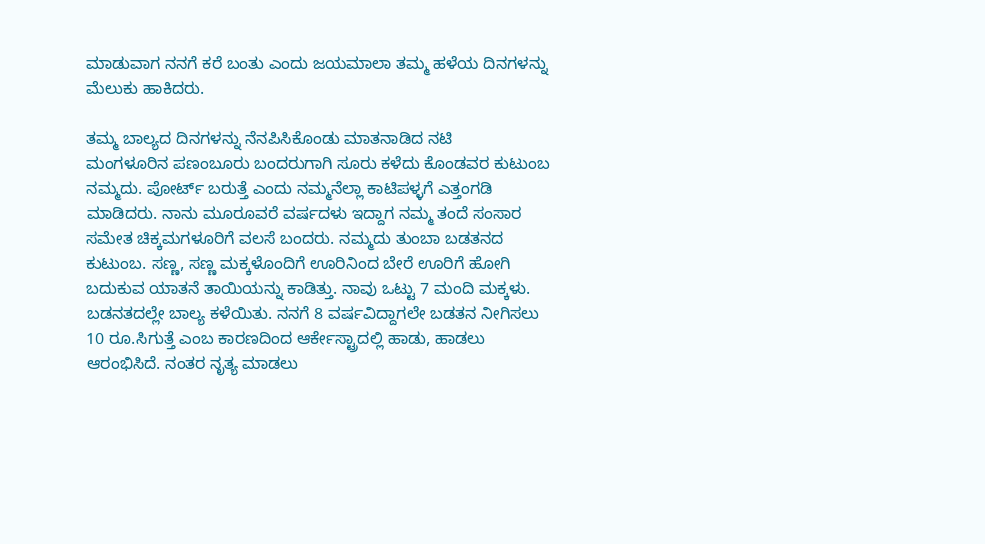ಮಾಡುವಾಗ ನನಗೆ ಕರೆ ಬಂತು ಎಂದು ಜಯಮಾಲಾ ತಮ್ಮ ಹಳೆಯ ದಿನಗಳನ್ನು ಮೆಲುಕು ಹಾಕಿದರು.

ತಮ್ಮ ಬಾಲ್ಯದ ದಿನಗಳನ್ನು ನೆನಪಿಸಿಕೊಂಡು ಮಾತನಾಡಿದ ನಟಿ
ಮಂಗಳೂರಿನ ಪಣಂಬೂರು ಬಂದರುಗಾಗಿ ಸೂರು ಕಳೆದು ಕೊಂಡವರ ಕುಟುಂಬ ನಮ್ಮದು. ಪೋರ್ಟ್ ಬರುತ್ತೆ ಎಂದು ನಮ್ಮನೆಲ್ಲಾ ಕಾಟಿಪಳ್ಳಗೆ ಎತ್ತಂಗಡಿ ಮಾಡಿದರು. ನಾನು ಮೂರೂವರೆ ವರ್ಷದಳು ಇದ್ದಾಗ ನಮ್ಮ ತಂದೆ ಸಂಸಾರ ಸಮೇತ ಚಿಕ್ಕಮಗಳೂರಿಗೆ ವಲಸೆ ಬಂದರು. ನಮ್ಮದು ತುಂಬಾ ಬಡತನದ ಕುಟುಂಬ. ಸಣ್ಣ, ಸಣ್ಣ ಮಕ್ಕಳೊಂದಿಗೆ ಊರಿನಿಂದ ಬೇರೆ ಊರಿಗೆ ಹೋಗಿ ಬದುಕುವ ಯಾತನೆ ತಾಯಿಯನ್ನು ಕಾಡಿತ್ತು. ನಾವು ಒಟ್ಟು 7 ಮಂದಿ ಮಕ್ಕಳು. ಬಡನತದಲ್ಲೇ ಬಾಲ್ಯ ಕಳೆಯಿತು. ನನಗೆ 8 ವರ್ಷವಿದ್ದಾಗಲೇ ಬಡತನ ನೀಗಿಸಲು 10 ರೂ.ಸಿಗುತ್ತೆ ಎಂಬ ಕಾರಣದಿಂದ ಆರ್ಕೇಸ್ಟ್ರಾದಲ್ಲಿ ಹಾಡು, ಹಾಡಲು ಆರಂಭಿಸಿದೆ. ನಂತರ ನೃತ್ಯ ಮಾಡಲು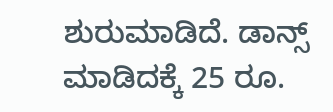ಶುರುಮಾಡಿದೆ. ಡಾನ್ಸ್ ಮಾಡಿದಕ್ಕೆ 25 ರೂ.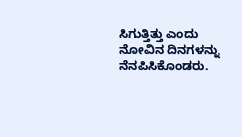ಸಿಗುತ್ತಿತ್ತು ಎಂದು ನೋವಿನ ದಿನಗಳನ್ನು ನೆನಪಿಸಿಕೊಂಡರು.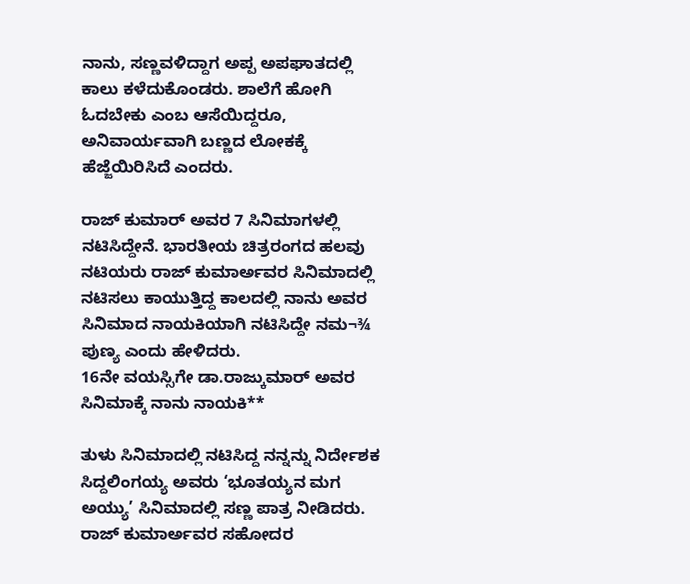ನಾನು, ಸಣ್ಣವಳಿದ್ದಾಗ ಅಪ್ಪ ಅಪಘಾತದಲ್ಲಿ ಕಾಲು ಕಳೆದುಕೊಂಡರು. ಶಾಲೆಗೆ ಹೋಗಿ ಓದಬೇಕು ಎಂಬ ಆಸೆಯಿದ್ದರೂ, ಅನಿವಾರ್ಯವಾಗಿ ಬಣ್ಣದ ಲೋಕಕ್ಕೆ ಹೆಜ್ಜೆಯಿರಿಸಿದೆ ಎಂದರು.

ರಾಜ್ ಕುಮಾರ್ ಅವರ 7 ಸಿನಿಮಾಗಳಲ್ಲಿ ನಟಿಸಿದ್ದೇನೆ. ಭಾರತೀಯ ಚಿತ್ರರಂಗದ ಹಲವು ನಟಿಯರು ರಾಜ್ ಕುಮಾರ್ಅವರ ಸಿನಿಮಾದಲ್ಲಿ ನಟಿಸಲು ಕಾಯುತ್ತಿದ್ದ ಕಾಲದಲ್ಲಿ ನಾನು ಅವರ ಸಿನಿಮಾದ ನಾಯಕಿಯಾಗಿ ನಟಿಸಿದ್ದೇ ನಮ¬¾ ಪುಣ್ಯ ಎಂದು ಹೇಳಿದರು.
16ನೇ ವಯಸ್ಸಿಗೇ ಡಾ.ರಾಜ್ಕುಮಾರ್ ಅವರ ಸಿನಿಮಾಕ್ಕೆ ನಾನು ನಾಯಕಿ**

ತುಳು ಸಿನಿಮಾದಲ್ಲಿ ನಟಿಸಿದ್ದ ನನ್ನನ್ನು ನಿರ್ದೇಶಕ ಸಿದ್ದಲಿಂಗಯ್ಯ ಅವರು ‘ಭೂತಯ್ಯನ ಮಗ ಅಯ್ಯು’ ಸಿನಿಮಾದಲ್ಲಿ ಸಣ್ಣ ಪಾತ್ರ ನೀಡಿದರು. ರಾಜ್ ಕುಮಾರ್ಅವರ ಸಹೋದರ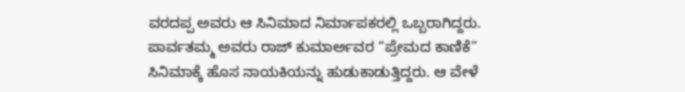ವರದಪ್ಪ ಅವರು ಆ ಸಿನಿಮಾದ ನಿರ್ಮಾಪಕರಲ್ಲಿ ಒಬ್ಬರಾಗಿದ್ದರು. ಪಾರ್ವತಮ್ಮ ಅವರು ರಾಜ್ ಕುಮಾರ್ಅವರ “ಪ್ರೇಮದ ಕಾಣಿಕೆ” ಸಿನಿಮಾಕ್ಕೆ ಹೊಸ ನಾಯಕಿಯನ್ನು ಹುಡುಕಾಡುತ್ತಿದ್ದರು. ಆ ವೇಳೆ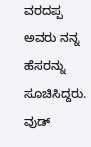ವರದಪ್ಪ ಅವರು ನನ್ನ ಹೆಸರನ್ನು ಸೂಚಿಸಿದ್ದರು. ವುಡ್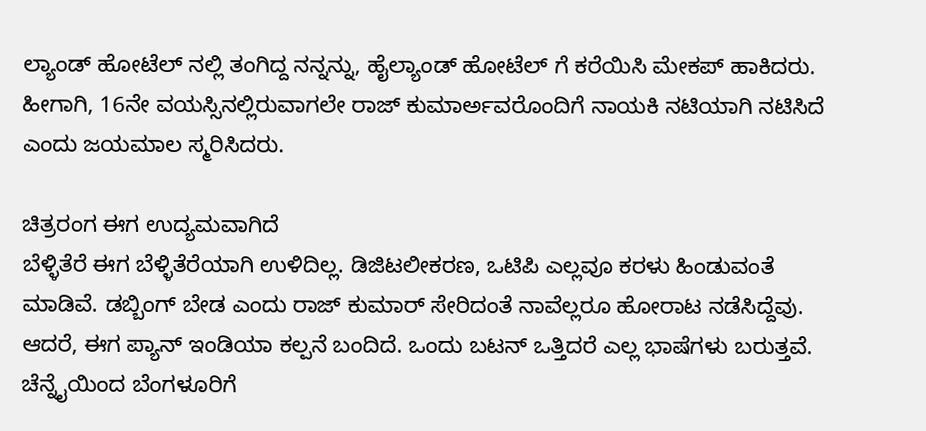ಲ್ಯಾಂಡ್ ಹೋಟೆಲ್ ನಲ್ಲಿ ತಂಗಿದ್ದ ನನ್ನನ್ನು, ಹೈಲ್ಯಾಂಡ್ ಹೋಟೆಲ್ ಗೆ ಕರೆಯಿಸಿ ಮೇಕಪ್ ಹಾಕಿದರು. ಹೀಗಾಗಿ, 16ನೇ ವಯಸ್ಸಿನಲ್ಲಿರುವಾಗಲೇ ರಾಜ್ ಕುಮಾರ್ಅವರೊಂದಿಗೆ ನಾಯಕಿ ನಟಿಯಾಗಿ ನಟಿಸಿದೆ ಎಂದು ಜಯಮಾಲ ಸ್ಮರಿಸಿದರು.

ಚಿತ್ರರಂಗ ಈಗ ಉದ್ಯಮವಾಗಿದೆ
ಬೆಳ್ಳಿತೆರೆ ಈಗ ಬೆಳ್ಳಿತೆರೆಯಾಗಿ ಉಳಿದಿಲ್ಲ. ಡಿಜಿಟಲೀಕರಣ, ಒಟಿಪಿ ಎಲ್ಲವೂ ಕರಳು ಹಿಂಡುವಂತೆ ಮಾಡಿವೆ. ಡಬ್ಬಿಂಗ್ ಬೇಡ ಎಂದು ರಾಜ್ ಕುಮಾರ್ ಸೇರಿದಂತೆ ನಾವೆಲ್ಲರೂ ಹೋರಾಟ ನಡೆಸಿದ್ದೆವು. ಆದರೆ, ಈಗ ಪ್ಯಾನ್ ಇಂಡಿಯಾ ಕಲ್ಪನೆ ಬಂದಿದೆ. ಒಂದು ಬಟನ್ ಒತ್ತಿದರೆ ಎಲ್ಲ ಭಾಷೆಗಳು ಬರುತ್ತವೆ. ಚೆನ್ನೈಯಿಂದ ಬೆಂಗಳೂರಿಗೆ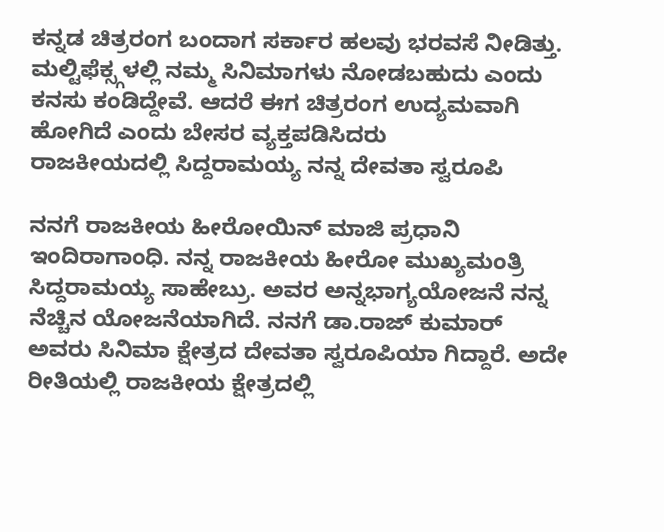ಕನ್ನಡ ಚಿತ್ರರಂಗ ಬಂದಾಗ ಸರ್ಕಾರ ಹಲವು ಭರವಸೆ ನೀಡಿತ್ತು. ಮಲ್ಟಿಫೆಕ್ಸ್ಗಳಲ್ಲಿ ನಮ್ಮ ಸಿನಿಮಾಗಳು ನೋಡಬಹುದು ಎಂದು ಕನಸು ಕಂಡಿದ್ದೇವೆ. ಆದರೆ ಈಗ ಚಿತ್ರರಂಗ ಉದ್ಯಮವಾಗಿ ಹೋಗಿದೆ ಎಂದು ಬೇಸರ ವ್ಯಕ್ತಪಡಿಸಿದರು
ರಾಜಕೀಯದಲ್ಲಿ ಸಿದ್ದರಾಮಯ್ಯ ನನ್ನ ದೇವತಾ ಸ್ವರೂಪಿ

ನನಗೆ ರಾಜಕೀಯ ಹೀರೋಯಿನ್ ಮಾಜಿ ಪ್ರಧಾನಿ ಇಂದಿರಾಗಾಂಧಿ. ನನ್ನ ರಾಜಕೀಯ ಹೀರೋ ಮುಖ್ಯಮಂತ್ರಿ ಸಿದ್ದರಾಮಯ್ಯ ಸಾಹೇಬ್ರು. ಅವರ ಅನ್ನಭಾಗ್ಯಯೋಜನೆ ನನ್ನ ನೆಚ್ಚಿನ ಯೋಜನೆಯಾಗಿದೆ. ನನಗೆ ಡಾ.ರಾಜ್ ಕುಮಾರ್ ಅವರು ಸಿನಿಮಾ ಕ್ಷೇತ್ರದ ದೇವತಾ ಸ್ವರೂಪಿಯಾ ಗಿದ್ದಾರೆ. ಅದೇ ರೀತಿಯಲ್ಲಿ ರಾಜಕೀಯ ಕ್ಷೇತ್ರದಲ್ಲಿ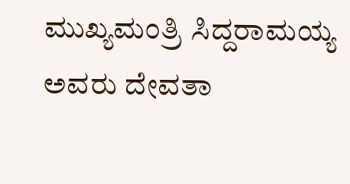ಮುಖ್ಯಮಂತ್ರಿ ಸಿದ್ದರಾಮಯ್ಯ ಅವರು ದೇವತಾ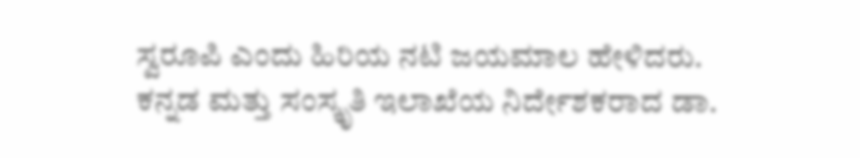ಸ್ವರೂಪಿ ಎಂದು ಹಿರಿಯ ನಟಿ ಜಯಮಾಲ ಹೇಳಿದರು.
ಕನ್ನಡ ಮತ್ತು ಸಂಸ್ಕೃತಿ ಇಲಾಖೆಯ ನಿರ್ದೇಶಕರಾದ ಡಾ.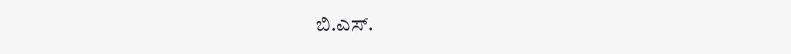ಬಿ.ಎಸ್.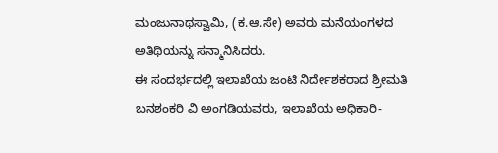ಮಂಜುನಾಥಸ್ವಾಮಿ, (ಕ.ಆ.ಸೇ) ಅವರು ಮನೆಯಂಗಳದ ಅತಿಥಿಯನ್ನು ಸನ್ಮಾನಿಸಿದರು.
ಈ ಸಂದರ್ಭದಲ್ಲಿ ಇಲಾಖೆಯ ಜಂಟಿ ನಿರ್ದೇಶಕರಾದ ಶ್ರೀಮತಿ ಬನಶಂಕರಿ ವಿ ಅಂಗಡಿಯವರು, ಇಲಾಖೆಯ ಅಧಿಕಾರಿ-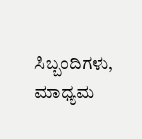ಸಿಬ್ಬಂದಿಗಳು, ಮಾಧ್ಯಮ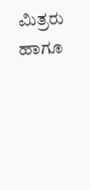ಮಿತ್ರರು ಹಾಗೂ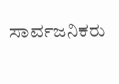ಸಾರ್ವಜನಿಕರು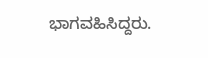ಭಾಗವಹಿಸಿದ್ದರು.